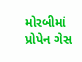મોરબીમાં પ્રોપેન ગેસ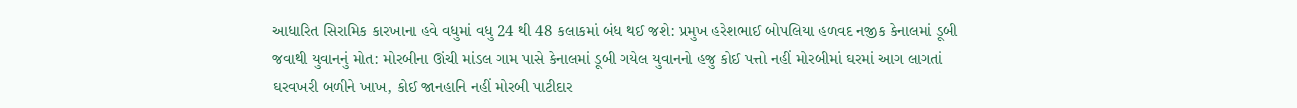આધારિત સિરામિક કારખાના હવે વધુમાં વધુ 24 થી 48 કલાકમાં બંધ થઈ જશે: પ્રમુખ હરેશભાઈ બોપલિયા હળવદ નજીક કેનાલમાં ડૂબી જવાથી યુવાનનું મોત: મોરબીના ઊંચી માંડલ ગામ પાસે કેનાલમાં ડૂબી ગયેલ યુવાનનો હજુ કોઈ પત્તો નહીં મોરબીમાં ઘરમાં આગ લાગતાં ઘરવખરી બળીને ખાખ, કોઈ જાનહાનિ નહીં મોરબી પાટીદાર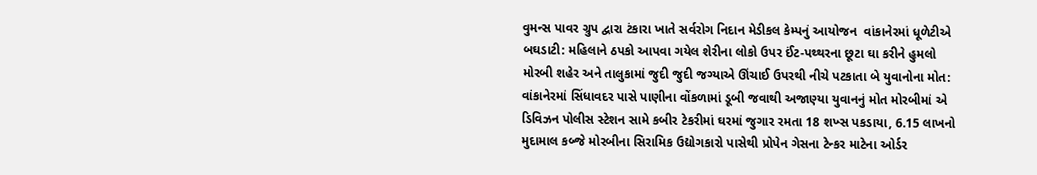વુમન્સ પાવર ગ્રુપ દ્વારા ટંકારા ખાતે સર્વરોગ નિદાન મેડીકલ કેમ્પનું આયોજન  વાંકાનેરમાં ધૂળેટીએ બઘડાટી: મહિલાને ઠપકો આપવા ગયેલ શેરીના લોકો ઉપર ઈંટ-પથ્થરના છૂટા ઘા કરીને હુમલો મોરબી શહેર અને તાલુકામાં જુદી જુદી જગ્યાએ ઊંચાઈ ઉપરથી નીચે પટકાતા બે યુવાનોના મોત: વાંકાનેરમાં સિંધાવદર પાસે પાણીના વોંકળામાં ડૂબી જવાથી અજાણ્યા યુવાનનું મોત મોરબીમાં એ ડિવિઝન પોલીસ સ્ટેશન સામે કબીર ટેકરીમાં ઘરમાં જુગાર રમતા 18 શખ્સ પકડાયા, 6.15 લાખનો મુદામાલ કબ્જે મોરબીના સિરામિક ઉદ્યોગકારો પાસેથી પ્રોપેન ગેસના ટેન્કર માટેના ઓર્ડર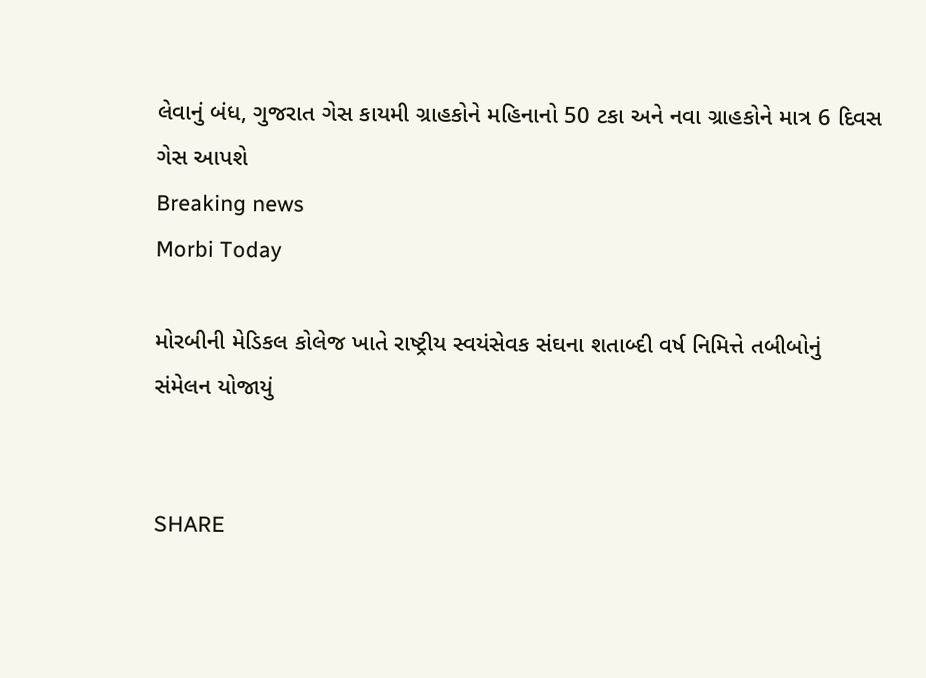લેવાનું બંધ, ગુજરાત ગેસ કાયમી ગ્રાહકોને મહિનાનો 50 ટકા અને નવા ગ્રાહકોને માત્ર 6 દિવસ ગેસ આપશે
Breaking news
Morbi Today

મોરબીની મેડિકલ કોલેજ ખાતે રાષ્ટ્રીય સ્વયંસેવક સંઘના શતાબ્દી વર્ષ નિમિત્તે તબીબોનું સંમેલન યોજાયું


SHARE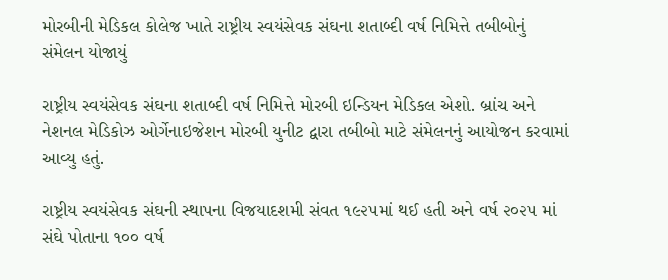મોરબીની મેડિકલ કોલેજ ખાતે રાષ્ટ્રીય સ્વયંસેવક સંઘના શતાબ્દી વર્ષ નિમિત્તે તબીબોનું સંમેલન યોજાયું

રાષ્ટ્રીય સ્વયંસેવક સંઘના શતાબ્દી વર્ષ નિમિત્તે મોરબી ઇન્ડિયન મેડિકલ એશો. બ્રાંચ અને નેશનલ મેડિકોઝ ઓર્ગેનાઇજેશન મોરબી યુનીટ દ્વારા તબીબો માટે સંમેલનનું આયોજન કરવામાં આવ્યુ હતું.

રાષ્ટ્રીય સ્વયંસેવક સંઘની સ્થાપના વિજયાદશમી સંવત ૧૯૨૫માં થઈ હતી અને વર્ષ ૨૦૨૫ માં સંઘે પોતાના ૧૦૦ વર્ષ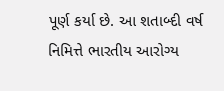પૂર્ણ કર્યા છે. આ શતાબ્દી વર્ષ નિમિત્તે ભારતીય આરોગ્ય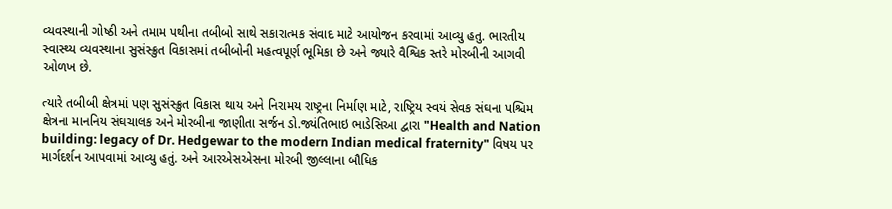વ્યવસ્થાની ગોષ્ઠી અને તમામ પથીના તબીબો સાથે સકારાત્મક સંવાદ માટે આયોજન કરવામાં આવ્યુ હતુ. ભારતીય સ્વાસ્થ્ય વ્યવસ્થાના સુસંસ્ક્રુત વિકાસમાં તબીબોની મહત્વપૂર્ણ ભૂમિકા છે અને જ્યારે વૈશ્વિક સ્તરે મોરબીની આગવી ઓળખ છે.

ત્યારે તબીબી ક્ષેત્રમાં પણ સુસંસ્ક્રુત વિકાસ થાય અને નિરામય રાષ્ટ્રના નિર્માણ માટે, રાષ્ટ્રિય સ્વયં સેવક સંઘના પશ્ચિમ ક્ષેત્રના માનનિય સંઘચાલક અને મોરબીના જાણીતા સર્જન ડો.જ્યંતિભાઇ ભાડેસિઆ દ્વારા "Health and Nation building: legacy of Dr. Hedgewar to the modern Indian medical fraternity" વિષય પર માર્ગદર્શન આપવામાં આવ્યુ હતું. અને આરએસએસના મોરબી જીલ્લાના બૌધિક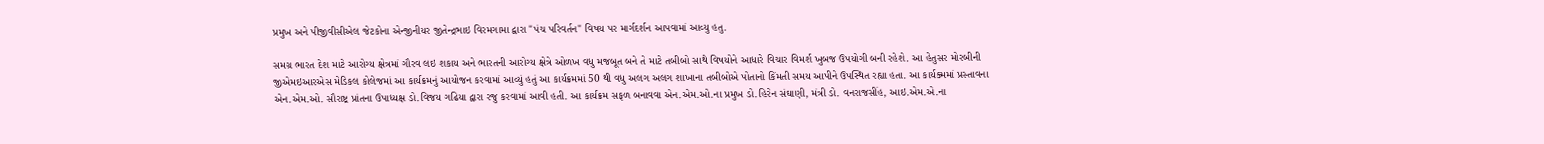પ્રમુખ અને પીજીવીસીએલ જેટકોના એન્જીનીયર જીતેન્દ્રભાઇ વિરમગામા દ્વારા "પંચ પરિવર્તન" વિષય પર માર્ગદર્શન આપવામાં આવ્યુ હતુ.

સમગ્ર ભારત દેશ માટે આરોગ્ય ક્ષેત્રમાં ગૌરવ લઇ શકાય અને ભારતની આરોગ્ય ક્ષેત્રે ઓળખ વધુ મજબૂત બને તે માટે તબીબો સાથે વિષયોને આધારે વિચાર વિમર્શ ખુબજ ઉપયોગી બની રહેશે. આ હેતુસર મોરબીની જીએમઇઆરએસ મેડિકલ કોલેજમાં આ કાર્યક્રમનું આયોજન કરવામાં આવ્યું હતું આ કાર્યક્રમમાં 50 થી વધુ અલગ અલગ શાખાના તબીબોએ પોતાનો કિંમતી સમય આપીને ઉપસ્થિત રહ્યા હતા. આ કાર્યક્મમાં પ્રસ્તાવના એન.એમ.ઓ. સૌરાષ્ટ્ર પ્રાંતના ઉપાધ્યક્ષ ડો.વિજય ગઢિયા દ્વારા રજુ કરવામાં આવી હતી. આ કાર્યક્રમ સફળ બનાવવા એન.એમ.ઓ.ના પ્રમુખ ડો.હિરેન સંઘાણી, મંત્રી ડો. વનરાજસીંહ, આઇ.એમ.એ.ના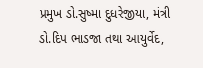પ્રમુખ ડો.સુષ્મા દુધરેજીયા, મંત્રી ડો.દિપ ભાડજા તથા આયુર્વેદ,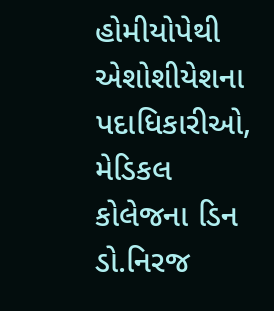હોમીયોપેથી એશોશીયેશના પદાધિકારીઓ, મેડિકલ કોલેજના ડિન ડો.નિરજ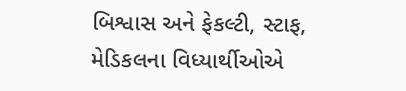બિશ્વાસ અને ફેકલ્ટી, સ્ટાફ, મેડિકલના વિધ્યાર્થીઓએ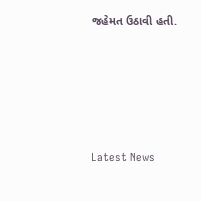જહેમત ઉઠાવી હતી.






Latest News